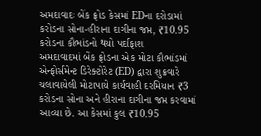અમદાવાદઃ બેંક ફ્રોડ કેસમાં EDના દરોડામાં કરોડના સોના-હીરાના દાગીના જપ્ત, ₹10.95 કરોડના કૌભાંડનો થયો પર્દાફાશ
અમદાવાદમાં બેંક ફ્રોડના એક મોટા કૌભાંડમાં એન્ફોર્સમેન્ટ ડિરેક્ટોરેટ (ED) દ્વારા શુક્રવારે ચલાવાયેલી મોટાપાયે કાર્યવાહી દરમિયાન ₹3 કરોડના સોના અને હીરાના દાગીના જપ્ત કરવામાં આવ્યા છે. આ કેસમાં કુલ ₹10.95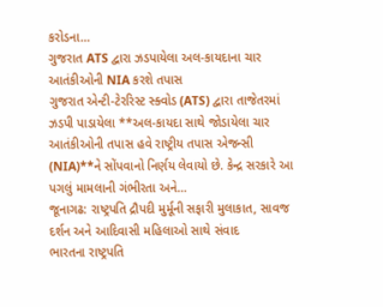કરોડના…
ગુજરાત ATS દ્વારા ઝડપાયેલા અલ-કાયદાના ચાર આતંકીઓની NIA કરશે તપાસ
ગુજરાત એન્ટી-ટેરરિસ્ટ સ્ક્વોડ (ATS) દ્વારા તાજેતરમાં ઝડપી પાડાયેલા **અલ-કાયદા સાથે જોડાયેલા ચાર આતંકીઓની તપાસ હવે રાષ્ટ્રીય તપાસ એજન્સી (NIA)**ને સોંપવાનો નિર્ણય લેવાયો છે. કેન્દ્ર સરકારે આ પગલું મામલાની ગંભીરતા અને…
જૂનાગઢ: રાષ્ટ્રપતિ દ્રૌપદી મુર્મૂની સફારી મુલાકાત, સાવજ દર્શન અને આદિવાસી મહિલાઓ સાથે સંવાદ
ભારતના રાષ્ટ્રપતિ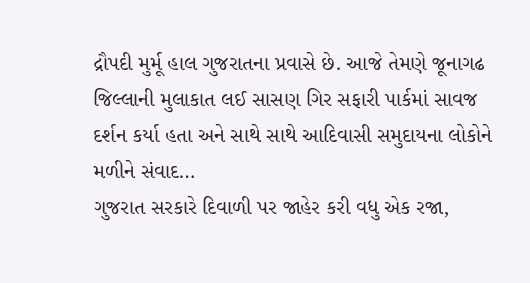દ્રૌપદી મુર્મૂ હાલ ગુજરાતના પ્રવાસે છે. આજે તેમણે જૂનાગઢ જિલ્લાની મુલાકાત લઈ સાસણ ગિર સફારી પાર્કમાં સાવજ દર્શન કર્યા હતા અને સાથે સાથે આદિવાસી સમુદાયના લોકોને મળીને સંવાદ…
ગુજરાત સરકારે દિવાળી પર જાહેર કરી વધુ એક રજા,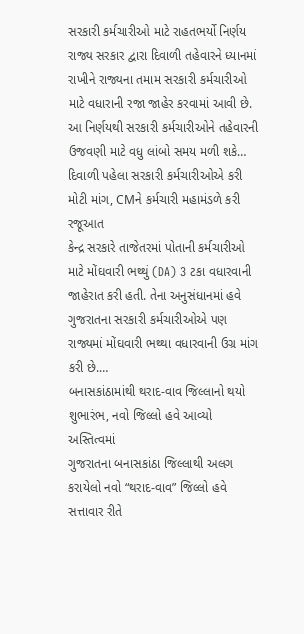સરકારી કર્મચારીઓ માટે રાહતભર્યો નિર્ણય
રાજ્ય સરકાર દ્વારા દિવાળી તહેવારને ધ્યાનમાં રાખીને રાજ્યના તમામ સરકારી કર્મચારીઓ માટે વધારાની રજા જાહેર કરવામાં આવી છે. આ નિર્ણયથી સરકારી કર્મચારીઓને તહેવારની ઉજવણી માટે વધુ લાંબો સમય મળી શકે…
દિવાળી પહેલા સરકારી કર્મચારીઓએ કરી મોટી માંગ, CMને કર્મચારી મહામંડળે કરી રજૂઆત
કેન્દ્ર સરકારે તાજેતરમાં પોતાની કર્મચારીઓ માટે મોંઘવારી ભથ્થું (DA) 3 ટકા વધારવાની જાહેરાત કરી હતી. તેના અનુસંધાનમાં હવે ગુજરાતના સરકારી કર્મચારીઓએ પણ રાજ્યમાં મોંઘવારી ભથ્થા વધારવાની ઉગ્ર માંગ કરી છે.…
બનાસકાંઠામાંથી થરાદ-વાવ જિલ્લાનો થયો શુભારંભ, નવો જિલ્લો હવે આવ્યો અસ્તિત્વમાં
ગુજરાતના બનાસકાંઠા જિલ્લાથી અલગ કરાયેલો નવો “થરાદ-વાવ” જિલ્લો હવે સત્તાવાર રીતે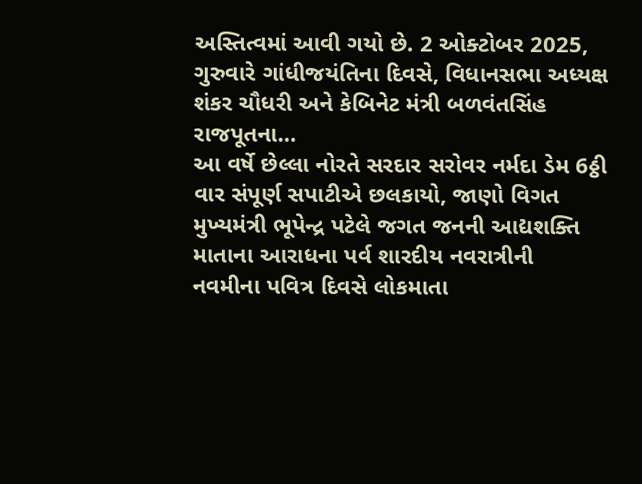અસ્તિત્વમાં આવી ગયો છે. 2 ઓક્ટોબર 2025, ગુરુવારે ગાંધીજયંતિના દિવસે, વિધાનસભા અધ્યક્ષ શંકર ચૌધરી અને કેબિનેટ મંત્રી બળવંતસિંહ રાજપૂતના…
આ વર્ષે છેલ્લા નોરતે સરદાર સરોવર નર્મદા ડેમ 6ઠ્ઠી વાર સંપૂર્ણ સપાટીએ છલકાયો, જાણો વિગત
મુખ્યમંત્રી ભૂપેન્દ્ર પટેલે જગત જનની આદ્યશક્તિ માતાના આરાધના પર્વ શારદીય નવરાત્રીની નવમીના પવિત્ર દિવસે લોકમાતા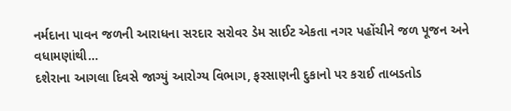નર્મદાના પાવન જળની આરાધના સરદાર સરોવર ડેમ સાઈટ એકતા નગર પહોંચીને જળ પૂજન અને વધામણાંથી…
દશેરાના આગલા દિવસે જાગ્યું આરોગ્ય વિભાગ, ફરસાણની દુકાનો પર કરાઈ તાબડતોડ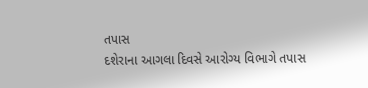તપાસ
દશેરાના આગલા દિવસે આરોગ્ય વિભાગે તપાસ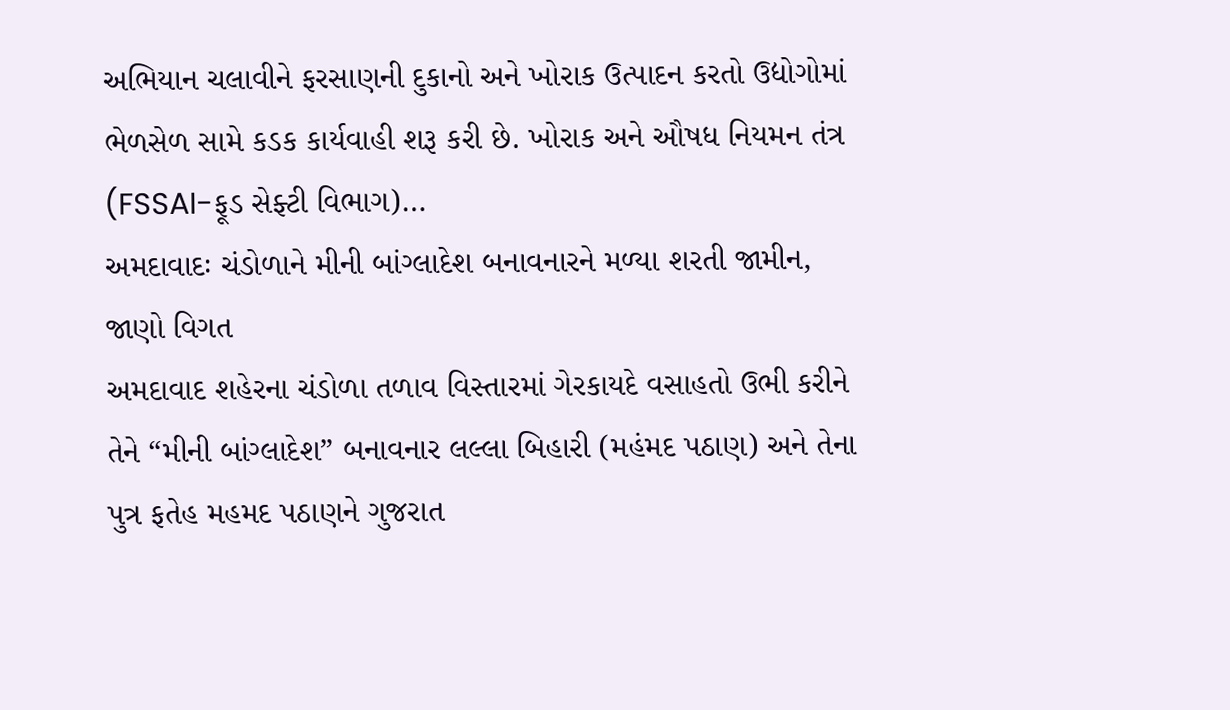અભિયાન ચલાવીને ફરસાણની દુકાનો અને ખોરાક ઉત્પાદન કરતો ઉદ્યોગોમાં ભેળસેળ સામે કડક કાર્યવાહી શરૂ કરી છે. ખોરાક અને ઔષધ નિયમન તંત્ર (FSSAI-ફૂડ સેફ્ટી વિભાગ)…
અમદાવાદઃ ચંડોળાને મીની બાંગ્લાદેશ બનાવનારને મળ્યા શરતી જામીન, જાણો વિગત
અમદાવાદ શહેરના ચંડોળા તળાવ વિસ્તારમાં ગેરકાયદે વસાહતો ઉભી કરીને તેને “મીની બાંગ્લાદેશ” બનાવનાર લલ્લા બિહારી (મહંમદ પઠાણ) અને તેના પુત્ર ફતેહ મહમદ પઠાણને ગુજરાત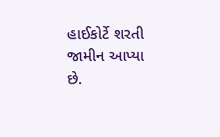હાઈકોર્ટે શરતી જામીન આપ્યા છે.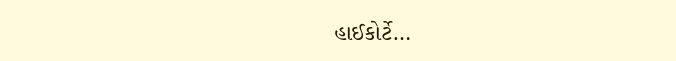હાઈકોર્ટે…